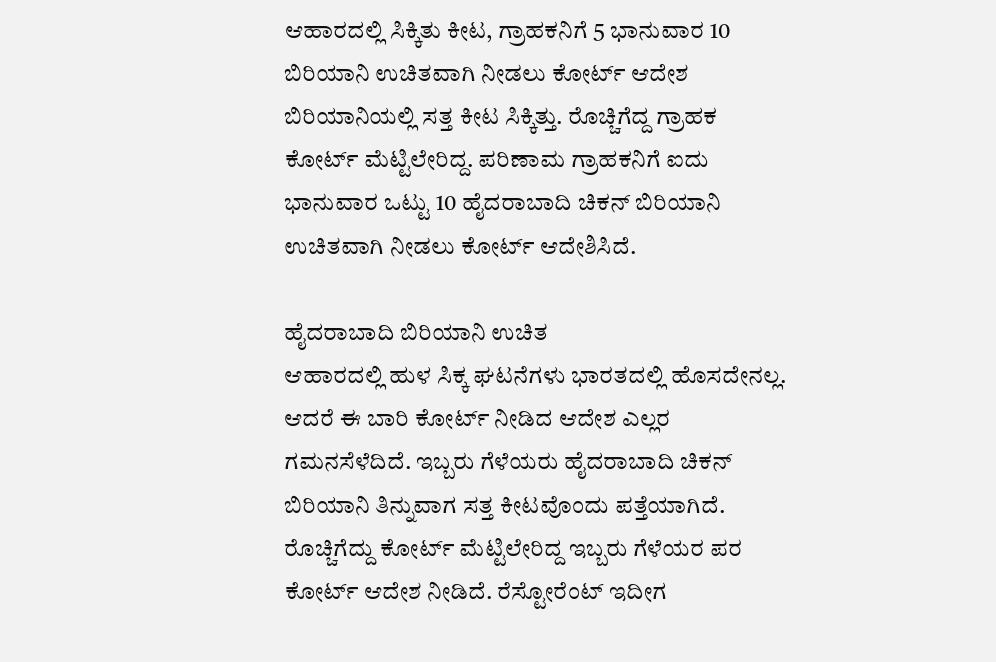ಆಹಾರದಲ್ಲಿ ಸಿಕ್ಕಿತು ಕೀಟ, ಗ್ರಾಹಕನಿಗೆ 5 ಭಾನುವಾರ 10 ಬಿರಿಯಾನಿ ಉಚಿತವಾಗಿ ನೀಡಲು ಕೋರ್ಟ್ ಆದೇಶ
ಬಿರಿಯಾನಿಯಲ್ಲಿ ಸತ್ತ ಕೀಟ ಸಿಕ್ಕಿತ್ತು. ರೊಚ್ಚಿಗೆದ್ದ ಗ್ರಾಹಕ ಕೋರ್ಟ್ ಮೆಟ್ಟಿಲೇರಿದ್ದ. ಪರಿಣಾಮ ಗ್ರಾಹಕನಿಗೆ ಐದು ಭಾನುವಾರ ಒಟ್ಟು 10 ಹೈದರಾಬಾದಿ ಚಿಕನ್ ಬಿರಿಯಾನಿ ಉಚಿತವಾಗಿ ನೀಡಲು ಕೋರ್ಟ್ ಆದೇಶಿಸಿದೆ.

ಹೈದರಾಬಾದಿ ಬಿರಿಯಾನಿ ಉಚಿತ
ಆಹಾರದಲ್ಲಿ ಹುಳ ಸಿಕ್ಕ ಘಟನೆಗಳು ಭಾರತದಲ್ಲಿ ಹೊಸದೇನಲ್ಲ. ಆದರೆ ಈ ಬಾರಿ ಕೋರ್ಟ್ ನೀಡಿದ ಆದೇಶ ಎಲ್ಲರ ಗಮನಸೆಳೆದಿದೆ. ಇಬ್ಬರು ಗೆಳೆಯರು ಹೈದರಾಬಾದಿ ಚಿಕನ್ ಬಿರಿಯಾನಿ ತಿನ್ನುವಾಗ ಸತ್ತ ಕೀಟವೊಂದು ಪತ್ತೆಯಾಗಿದೆ. ರೊಚ್ಚಿಗೆದ್ದು ಕೋರ್ಟ್ ಮೆಟ್ಟಿಲೇರಿದ್ದ ಇಬ್ಬರು ಗೆಳೆಯರ ಪರ ಕೋರ್ಟ್ ಆದೇಶ ನೀಡಿದೆ. ರೆಸ್ಟೋರೆಂಟ್ ಇದೀಗ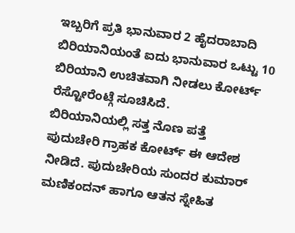ಇಬ್ಬರಿಗೆ ಪ್ರತಿ ಭಾನುವಾರ 2 ಹೈದರಾಬಾದಿ ಬಿರಿಯಾನಿಯಂತೆ ಐದು ಭಾನುವಾರ ಒಟ್ಟು 10 ಬಿರಿಯಾನಿ ಉಚಿತವಾಗಿ ನೀಡಲು ಕೋರ್ಟ್ ರೆಸ್ಟೋರೆಂಟ್ಗೆ ಸೂಚಿಸಿದೆ.
ಬಿರಿಯಾನಿಯಲ್ಲಿ ಸತ್ತ ನೊಣ ಪತ್ತೆ
ಪುದುಚೇರಿ ಗ್ರಾಹಕ ಕೋರ್ಟ್ ಈ ಆದೇಶ ನೀಡಿದೆ. ಪುದುಚೇರಿಯ ಸುಂದರ ಕುಮಾರ್ ಮಣಿಕಂದನ್ ಹಾಗೂ ಆತನ ಸ್ನೇಹಿತ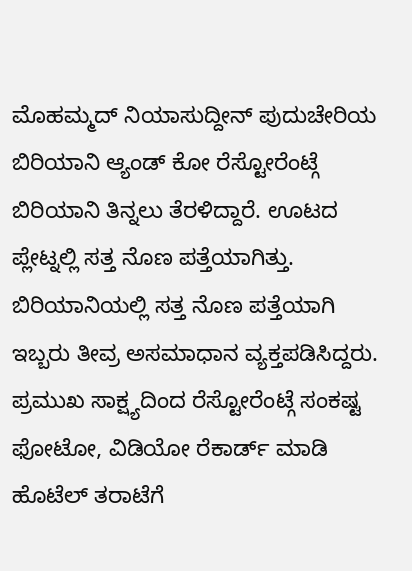ಮೊಹಮ್ಮದ್ ನಿಯಾಸುದ್ದೀನ್ ಪುದುಚೇರಿಯ ಬಿರಿಯಾನಿ ಆ್ಯಂಡ್ ಕೋ ರೆಸ್ಟೋರೆಂಟ್ಗೆ ಬಿರಿಯಾನಿ ತಿನ್ನಲು ತೆರಳಿದ್ದಾರೆ. ಊಟದ ಪ್ಲೇಟ್ನಲ್ಲಿ ಸತ್ತ ನೊಣ ಪತ್ತೆಯಾಗಿತ್ತು. ಬಿರಿಯಾನಿಯಲ್ಲಿ ಸತ್ತ ನೊಣ ಪತ್ತೆಯಾಗಿ ಇಬ್ಬರು ತೀವ್ರ ಅಸಮಾಧಾನ ವ್ಯಕ್ತಪಡಿಸಿದ್ದರು.
ಪ್ರಮುಖ ಸಾಕ್ಷ್ಯದಿಂದ ರೆಸ್ಟೋರೆಂಟ್ಗೆ ಸಂಕಷ್ಟ
ಫೋಟೋ, ವಿಡಿಯೋ ರೆಕಾರ್ಡ್ ಮಾಡಿ ಹೊಟೆಲ್ ತರಾಟೆಗೆ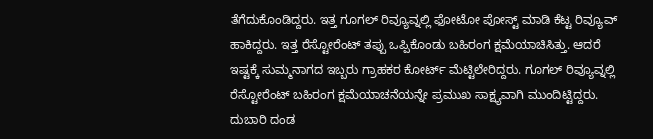ತೆಗೆದುಕೊಂಡಿದ್ದರು. ಇತ್ತ ಗೂಗಲ್ ರಿವ್ಯೂವ್ನಲ್ಲಿ ಫೋಟೋ ಪೋಸ್ಟ್ ಮಾಡಿ ಕೆಟ್ಟ ರಿವ್ಯೂವ್ ಹಾಕಿದ್ದರು. ಇತ್ತ ರೆಸ್ಟೋರೆಂಟ್ ತಪ್ಪು ಒಪ್ಪಿಕೊಂಡು ಬಹಿರಂಗ ಕ್ಷಮೆಯಾಚಿಸಿತ್ತು. ಆದರೆ ಇಷ್ಟಕ್ಕೆ ಸುಮ್ಮನಾಗದ ಇಬ್ಬರು ಗ್ರಾಹಕರ ಕೋರ್ಟ್ ಮೆಟ್ಟಿಲೇರಿದ್ದರು. ಗೂಗಲ್ ರಿವ್ಯೂವ್ನಲ್ಲಿ ರೆಸ್ಟೋರೆಂಟ್ ಬಹಿರಂಗ ಕ್ಷಮೆಯಾಚನೆಯನ್ನೇ ಪ್ರಮುಖ ಸಾಕ್ಷ್ಯವಾಗಿ ಮುಂದಿಟ್ಟಿದ್ದರು.
ದುಬಾರಿ ದಂಡ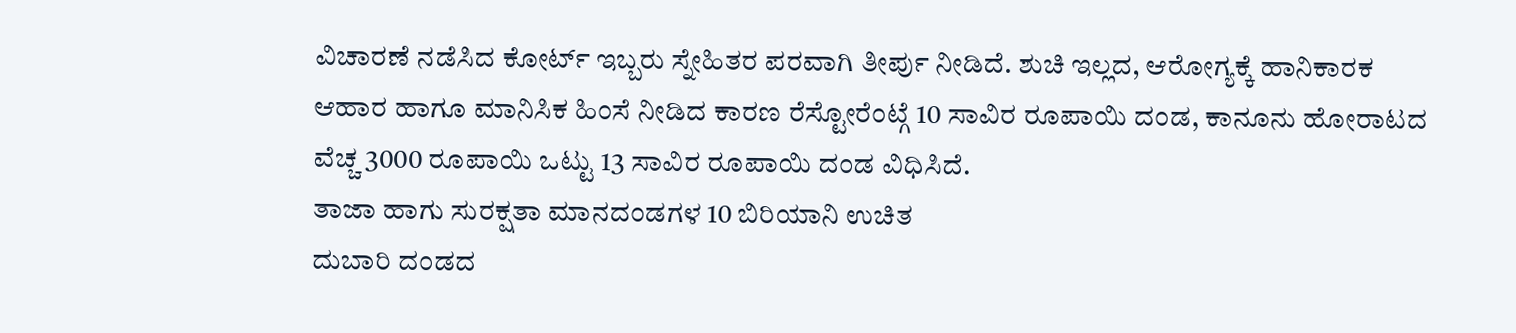ವಿಚಾರಣೆ ನಡೆಸಿದ ಕೋರ್ಟ್ ಇಬ್ಬರು ಸ್ನೇಹಿತರ ಪರವಾಗಿ ತೀರ್ಪು ನೀಡಿದೆ. ಶುಚಿ ಇಲ್ಲದ, ಆರೋಗ್ಯಕ್ಕೆ ಹಾನಿಕಾರಕ ಆಹಾರ ಹಾಗೂ ಮಾನಿಸಿಕ ಹಿಂಸೆ ನೀಡಿದ ಕಾರಣ ರೆಸ್ಟೋರೆಂಟ್ಗೆ 10 ಸಾವಿರ ರೂಪಾಯಿ ದಂಡ, ಕಾನೂನು ಹೋರಾಟದ ವೆಚ್ಚ 3000 ರೂಪಾಯಿ ಒಟ್ಟು 13 ಸಾವಿರ ರೂಪಾಯಿ ದಂಡ ವಿಧಿಸಿದೆ.
ತಾಜಾ ಹಾಗು ಸುರಕ್ಷತಾ ಮಾನದಂಡಗಳ 10 ಬಿರಿಯಾನಿ ಉಚಿತ
ದುಬಾರಿ ದಂಡದ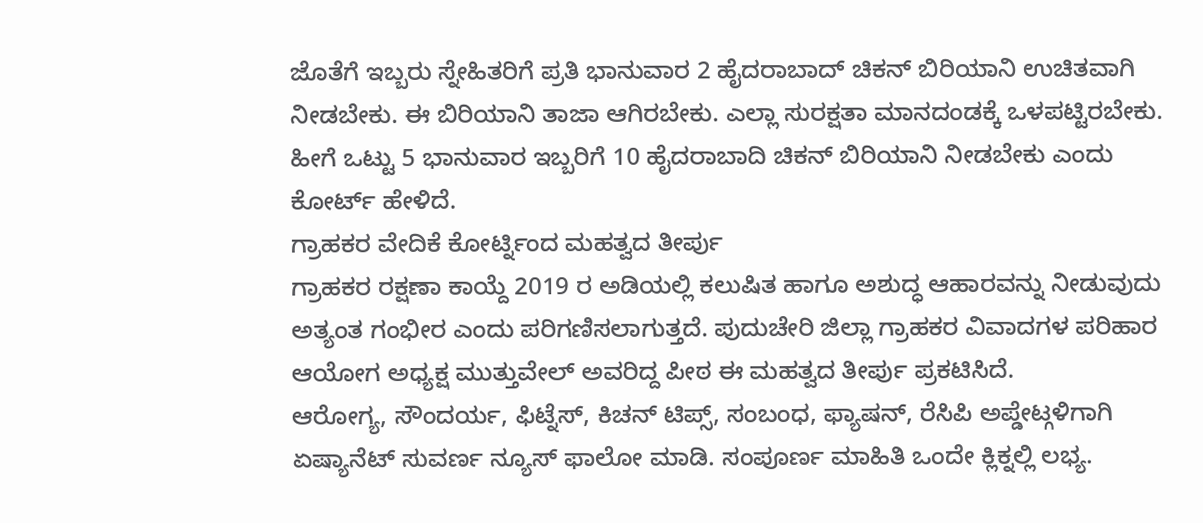ಜೊತೆಗೆ ಇಬ್ಬರು ಸ್ನೇಹಿತರಿಗೆ ಪ್ರತಿ ಭಾನುವಾರ 2 ಹೈದರಾಬಾದ್ ಚಿಕನ್ ಬಿರಿಯಾನಿ ಉಚಿತವಾಗಿ ನೀಡಬೇಕು. ಈ ಬಿರಿಯಾನಿ ತಾಜಾ ಆಗಿರಬೇಕು. ಎಲ್ಲಾ ಸುರಕ್ಷತಾ ಮಾನದಂಡಕ್ಕೆ ಒಳಪಟ್ಟಿರಬೇಕು. ಹೀಗೆ ಒಟ್ಟು 5 ಭಾನುವಾರ ಇಬ್ಬರಿಗೆ 10 ಹೈದರಾಬಾದಿ ಚಿಕನ್ ಬಿರಿಯಾನಿ ನೀಡಬೇಕು ಎಂದು ಕೋರ್ಟ್ ಹೇಳಿದೆ.
ಗ್ರಾಹಕರ ವೇದಿಕೆ ಕೋರ್ಟ್ನಿಂದ ಮಹತ್ವದ ತೀರ್ಪು
ಗ್ರಾಹಕರ ರಕ್ಷಣಾ ಕಾಯ್ದೆ 2019 ರ ಅಡಿಯಲ್ಲಿ ಕಲುಷಿತ ಹಾಗೂ ಅಶುದ್ಧ ಆಹಾರವನ್ನು ನೀಡುವುದು ಅತ್ಯಂತ ಗಂಭೀರ ಎಂದು ಪರಿಗಣಿಸಲಾಗುತ್ತದೆ. ಪುದುಚೇರಿ ಜಿಲ್ಲಾ ಗ್ರಾಹಕರ ವಿವಾದಗಳ ಪರಿಹಾರ ಆಯೋಗ ಅಧ್ಯಕ್ಷ ಮುತ್ತುವೇಲ್ ಅವರಿದ್ದ ಪೀಠ ಈ ಮಹತ್ವದ ತೀರ್ಪು ಪ್ರಕಟಿಸಿದೆ.
ಆರೋಗ್ಯ, ಸೌಂದರ್ಯ, ಫಿಟ್ನೆಸ್, ಕಿಚನ್ ಟಿಪ್ಸ್, ಸಂಬಂಧ, ಫ್ಯಾಷನ್, ರೆಸಿಪಿ ಅಪ್ಡೇಟ್ಗಳಿಗಾಗಿ ಏಷ್ಯಾನೆಟ್ ಸುವರ್ಣ ನ್ಯೂಸ್ ಫಾಲೋ ಮಾಡಿ. ಸಂಪೂರ್ಣ ಮಾಹಿತಿ ಒಂದೇ ಕ್ಲಿಕ್ನಲ್ಲಿ ಲಭ್ಯ.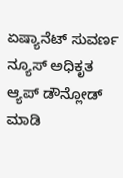ಏಷ್ಯಾನೆಟ್ ಸುವರ್ಣ ನ್ಯೂಸ್ ಅಧಿಕೃತ ಆ್ಯಪ್ ಡೌನ್ಲೋಡ್ ಮಾಡಿ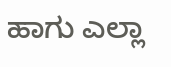ಹಾಗು ಎಲ್ಲಾ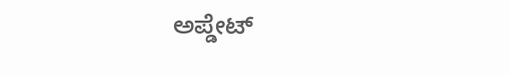ಅಪ್ಡೇಟ್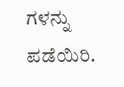ಗಳನ್ನು ಪಡೆಯಿರಿ.